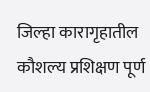जिल्हा कारागृहातील कौशल्य प्रशिक्षण पूर्ण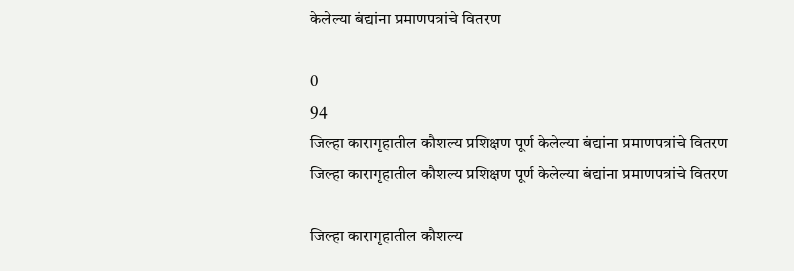केलेल्या बंद्यांना प्रमाणपत्रांचे वितरण

0
94
जिल्हा कारागृहातील कौशल्य प्रशिक्षण पूर्ण केलेल्या बंद्यांना प्रमाणपत्रांचे वितरण
जिल्हा कारागृहातील कौशल्य प्रशिक्षण पूर्ण केलेल्या बंद्यांना प्रमाणपत्रांचे वितरण

जिल्हा कारागृहातील कौशल्य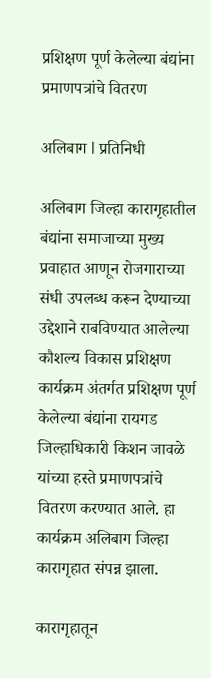प्रशिक्षण पूर्ण केलेल्या बंद्यांना प्रमाणपत्रांचे वितरण

अलिबाग l प्रतिनिधी

अलिबाग जिल्हा कारागृहातील बंद्यांना समाजाच्या मुख्य प्रवाहात आणून रोजगाराच्या संधी उपलब्ध करून देण्याच्या उद्देशाने राबविण्यात आलेल्या कौशल्य विकास प्रशिक्षण कार्यक्रम अंतर्गत प्रशिक्षण पूर्ण केलेल्या बंद्यांना रायगड जिल्हाधिकारी किशन जावळे यांच्या हस्ते प्रमाणपत्रांचे वितरण करण्यात आले. हा कार्यक्रम अलिबाग जिल्हा कारागृहात संपन्न झाला.

कारागृहातून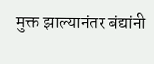मुक्त झाल्यानंतर बंद्यांनी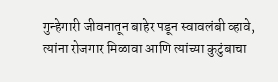गुन्हेगारी जीवनातून बाहेर पडून स्वावलंबी व्हावे, त्यांना रोजगार मिळावा आणि त्यांच्या कुटुंबाचा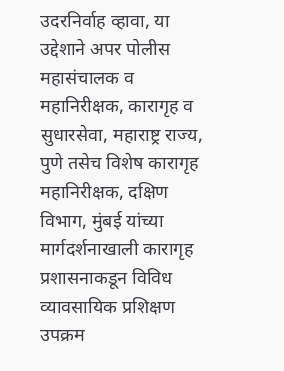उदरनिर्वाह व्हावा, या उद्देशाने अपर पोलीस महासंचालक व महानिरीक्षक, कारागृह व सुधारसेवा, महाराष्ट्र राज्य, पुणे तसेच विशेष कारागृह महानिरीक्षक, दक्षिण विभाग, मुंबई यांच्या मार्गदर्शनाखाली कारागृह प्रशासनाकडून विविध व्यावसायिक प्रशिक्षण उपक्रम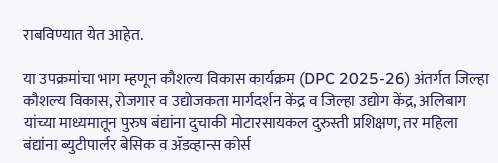राबविण्यात येत आहेत.

या उपक्रमांचा भाग म्हणून कौशल्य विकास कार्यक्रम (DPC 2025-26) अंतर्गत जिल्हा कौशल्य विकास, रोजगार व उद्योजकता मार्गदर्शन केंद्र व जिल्हा उद्योग केंद्र, अलिबाग यांच्या माध्यमातून पुरुष बंद्यांना दुचाकी मोटारसायकल दुरुस्ती प्रशिक्षण, तर महिला बंद्यांना ब्युटीपार्लर बेसिक व ॲडव्हान्स कोर्स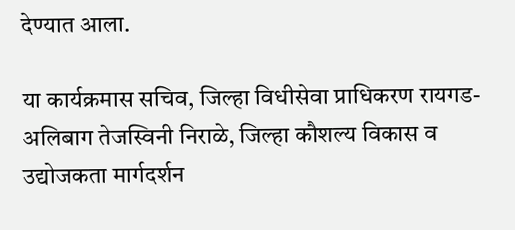देण्यात आला.

या कार्यक्रमास सचिव, जिल्हा विधीसेवा प्राधिकरण रायगड-अलिबाग तेजस्विनी निराळे, जिल्हा कौशल्य विकास व उद्योजकता मार्गदर्शन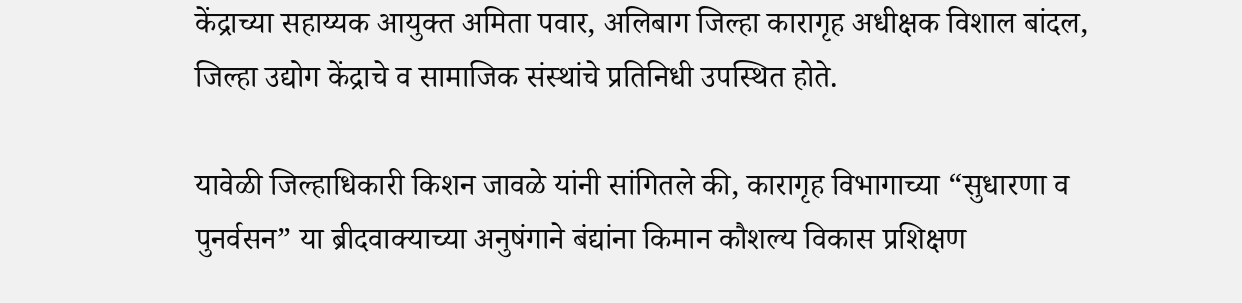केंद्राच्या सहाय्यक आयुक्त अमिता पवार, अलिबाग जिल्हा कारागृह अधीक्षक विशाल बांदल, जिल्हा उद्योग केंद्राचे व सामाजिक संस्थांचे प्रतिनिधी उपस्थित होते.

यावेळी जिल्हाधिकारी किशन जावळे यांनी सांगितले की, कारागृह विभागाच्या “सुधारणा व पुनर्वसन” या ब्रीदवाक्याच्या अनुषंगाने बंद्यांना किमान कौशल्य विकास प्रशिक्षण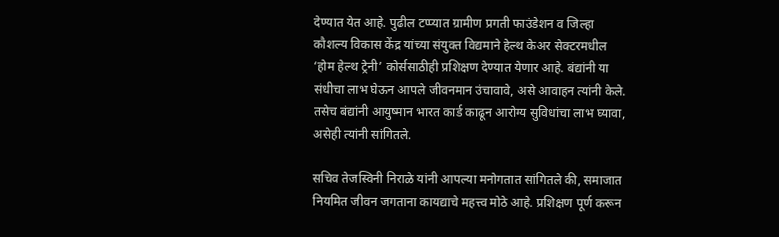देण्यात येत आहे. पुढील टप्प्यात ग्रामीण प्रगती फाउंडेशन व जिल्हा कौशल्य विकास केंद्र यांच्या संयुक्त विद्यमाने हेल्थ केअर सेक्टरमधील ‘होम हेल्थ ट्रेनी’ कोर्ससाठीही प्रशिक्षण देण्यात येणार आहे. बंद्यांनी या संधीचा लाभ घेऊन आपले जीवनमान उंचावावे, असे आवाहन त्यांनी केले. तसेच बंद्यांनी आयुष्मान भारत कार्ड काढून आरोग्य सुविधांचा लाभ घ्यावा, असेही त्यांनी सांगितले.

सचिव तेजस्विनी निराळे यांनी आपल्या मनोगतात सांगितले की, समाजात नियमित जीवन जगताना कायद्याचे महत्त्व मोठे आहे. प्रशिक्षण पूर्ण करून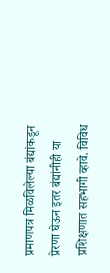प्रमाणपत्र मिळविलेल्या बंद्यांकडून प्रेरणा घेऊन इतर बंद्यांनीही या प्रशिक्षणात सहभागी व्हावे. विविध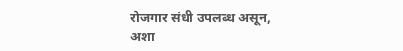रोजगार संधी उपलब्ध असून, अशा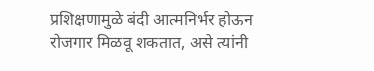प्रशिक्षणामुळे बंदी आत्मनिर्भर होऊन रोजगार मिळवू शकतात, असे त्यांनी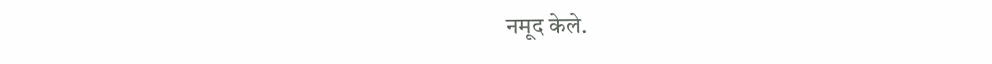नमूद केले.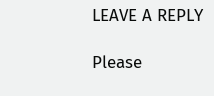LEAVE A REPLY

Please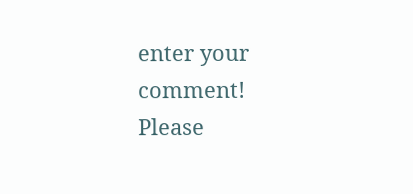enter your comment!
Please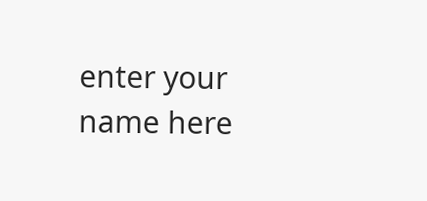enter your name here